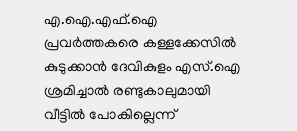എ.ഐ.എഫ്.ഐ പ്രവര്‍ത്തകരെ കള്ളക്കേസില്‍ കുടുക്കാന്‍ ദേവികുളം എസ്.ഐ ശ്രമിച്ചാല്‍ രണ്ടുകാലുമായി വീട്ടില്‍ പോകില്ലെന്ന്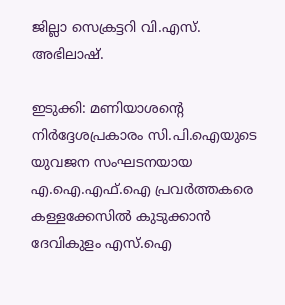ജില്ലാ സെക്രട്ടറി വി.എസ്. അഭിലാഷ്.

ഇടുക്കി: മണിയാശന്റെ നിര്‍ദ്ദേശപ്രകാരം സി.പി.ഐയുടെ യുവജന സംഘടനയായ എ.ഐ.എഫ്.ഐ പ്രവര്‍ത്തകരെ കള്ളക്കേസില്‍ കുടുക്കാന്‍ ദേവികുളം എസ്.ഐ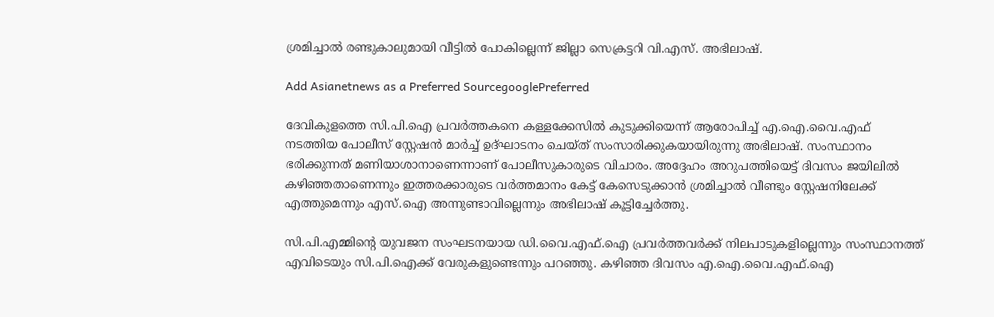ശ്രമിച്ചാല്‍ രണ്ടുകാലുമായി വീട്ടില്‍ പോകില്ലെന്ന് ജില്ലാ സെക്രട്ടറി വി.എസ്. അഭിലാഷ്.

Add Asianetnews as a Preferred SourcegooglePreferred

ദേവികുളത്തെ സി.പി.ഐ പ്രവര്‍ത്തകനെ കള്ളക്കേസില്‍ കുടുക്കിയെന്ന് ആരോപിച്ച് എ.ഐ.വൈ.എഫ് നടത്തിയ പോലീസ് സ്റ്റേഷന്‍ മാര്‍ച്ച് ഉദ്ഘാടനം ചെയ്ത് സംസാരിക്കുകയായിരുന്നു അഭിലാഷ്. സംസ്ഥാനം ഭരിക്കുന്നത് മണിയാശാനാണെന്നാണ് പോലീസുകാരുടെ വിചാരം. അദ്ദേഹം അറുപത്തിയെട്ട് ദിവസം ജയിലില്‍ കഴിഞ്ഞതാണെന്നും ഇത്തരക്കാരുടെ വര്‍ത്തമാനം കേട്ട് കേസെടുക്കാന്‍ ശ്രമിച്ചാല്‍ വീണ്ടും സ്റ്റേഷനിലേക്ക് എത്തുമെന്നും എസ്.ഐ അന്നുണ്ടാവില്ലെന്നും അഭിലാഷ് കൂട്ടിച്ചേര്‍ത്തു.

സി.പി.എമ്മിന്റെ യുവജന സംഘടനയായ ഡി.വൈ.എഫ്.ഐ പ്രവര്‍ത്തവര്‍ക്ക് നിലപാടുകളില്ലെന്നും സംസ്ഥാനത്ത് എവിടെയും സി.പി.ഐക്ക് വേരുകളുണ്ടെന്നും പറഞ്ഞു. കഴിഞ്ഞ ദിവസം എ.ഐ.വൈ.എഫ്.ഐ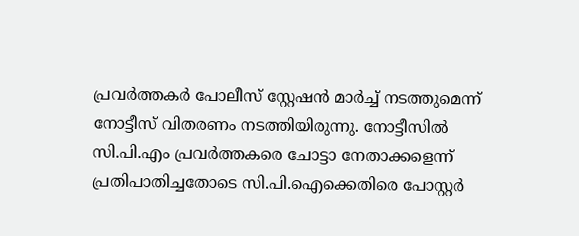പ്രവര്‍ത്തകര്‍ പോലീസ് സ്റ്റേഷന്‍ മാര്‍ച്ച് നടത്തുമെന്ന് നോട്ടീസ് വിതരണം നടത്തിയിരുന്നു. നോട്ടീസില്‍ സി.പി.എം പ്രവര്‍ത്തകരെ ചോട്ടാ നേതാക്കളെന്ന് പ്രതിപാതിച്ചതോടെ സി.പി.ഐക്കെതിരെ പോസ്റ്റര്‍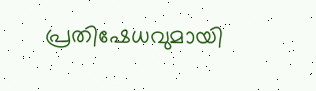പ്രതിഷേധവുമായി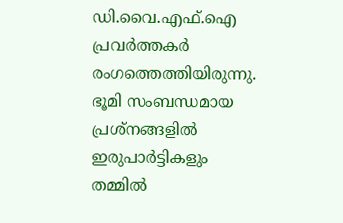ഡി.വൈ.എഫ്.ഐ പ്രവര്‍ത്തകര്‍ രംഗത്തെത്തിയിരുന്നു. ഭൂമി സംബന്ധമായ പ്രശ്നങ്ങളില്‍ ഇരുപാര്‍ട്ടികളും തമ്മില്‍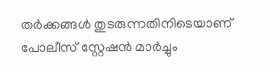തര്‍ക്കങ്ങള്‍ തുടരുന്നതിനിടെയാണ് പോലീസ് സ്റ്റേഷന്‍ മാര്‍ച്ചും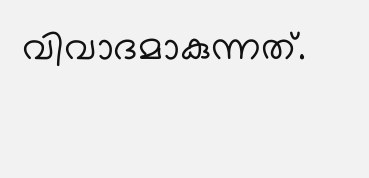വിവാദമാകുന്നത്.